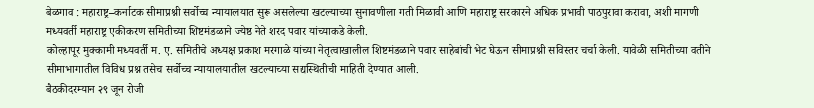बेळगाव : महाराष्ट्र–कर्नाटक सीमाप्रश्नी सर्वोच्च न्यायालयात सुरू असलेल्या खटल्याच्या सुनावणीला गती मिळावी आणि महाराष्ट्र सरकारने अधिक प्रभावी पाठपुरावा करावा, अशी मागणी मध्यवर्ती महाराष्ट्र एकीकरण समितीच्या शिष्टमंडळाने ज्येष्ठ नेते शरद पवार यांच्याकडे केली.
कोल्हापूर मुक्कामी मध्यवर्ती म. ए. समितीचे अध्यक्ष प्रकाश मरगाळे यांच्या नेतृत्वाखालील शिष्टमंडळाने पवार साहेबांची भेट घेऊन सीमाप्रश्नी सविस्तर चर्चा केली. यावेळी समितीच्या वतीने सीमाभागातील विविध प्रश्न तसेच सर्वोच्च न्यायालयातील खटल्याच्या सद्यस्थितीची माहिती देण्यात आली.
बैठकीदरम्यान २९ जून रोजी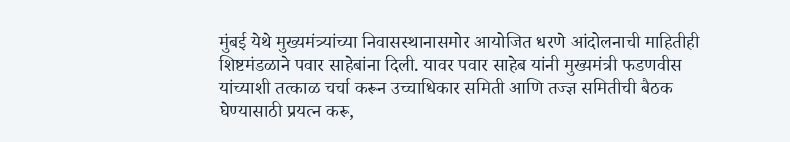मुंबई येथे मुख्यमंत्र्यांच्या निवासस्थानासमोर आयोजित धरणे आंदोलनाची माहितीही शिष्टमंडळाने पवार साहेबांना दिली. यावर पवार साहेब यांनी मुख्यमंत्री फडणवीस यांच्याशी तत्काळ चर्चा करून उच्चाधिकार समिती आणि तज्ज्ञ समितीची बैठक घेण्यासाठी प्रयत्न करू,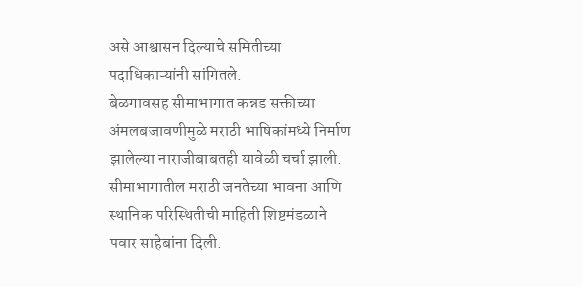असे आश्वासन दिल्याचे समितीच्या पदाधिकाऱ्यांनी सांगितले.
बेळगावसह सीमाभागात कन्नड सक्तीच्या अंमलबजावणीमुळे मराठी भाषिकांमध्ये निर्माण झालेल्या नाराजीबाबतही यावेळी चर्चा झाली. सीमाभागातील मराठी जनतेच्या भावना आणि स्थानिक परिस्थितीची माहिती शिष्टमंडळाने पवार साहेबांना दिली.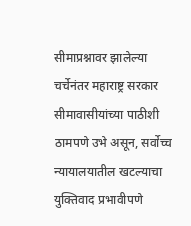सीमाप्रश्नावर झालेल्या चर्चेनंतर महाराष्ट्र सरकार सीमावासीयांच्या पाठीशी ठामपणे उभे असून, सर्वोच्च न्यायालयातील खटल्याचा युक्तिवाद प्रभावीपणे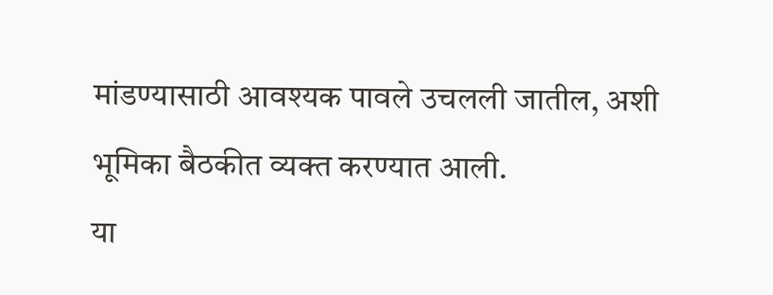मांडण्यासाठी आवश्यक पावले उचलली जातील, अशी भूमिका बैठकीत व्यक्त करण्यात आली.
या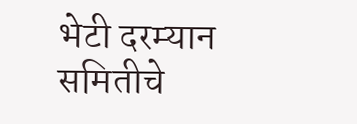भेटी दरम्यान समितीचे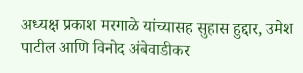अध्यक्ष प्रकाश मरगाळे यांच्यासह सुहास हुद्दार, उमेश पाटील आणि विनोद अंबेवाडीकर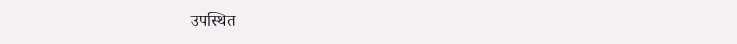उपस्थित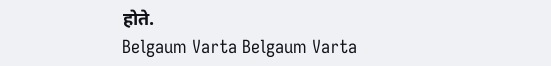होते.
Belgaum Varta Belgaum Varta